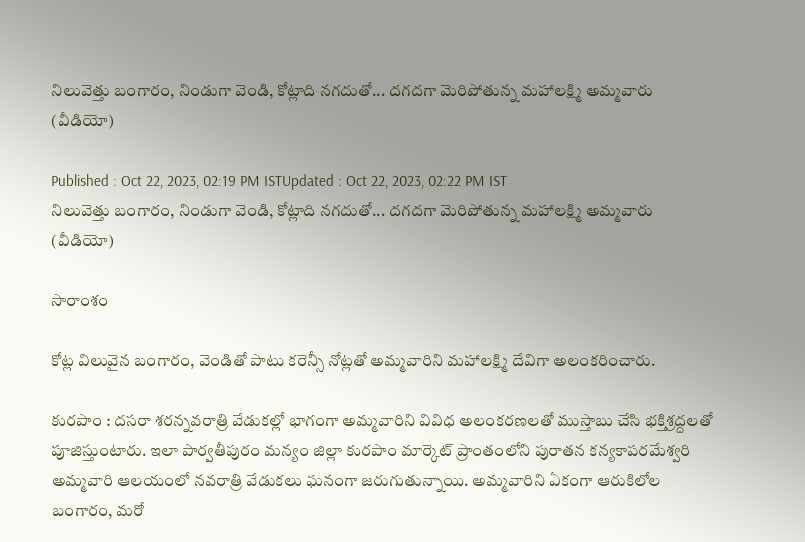నిలువెత్తు బంగారం, నిండుగా వెండి, కోట్లాది నగదుతో... దగదగా మెరిపోతున్న మహాలక్ష్మి అమ్మవారు  (వీడియో)

Published : Oct 22, 2023, 02:19 PM ISTUpdated : Oct 22, 2023, 02:22 PM IST
నిలువెత్తు బంగారం, నిండుగా వెండి, కోట్లాది నగదుతో... దగదగా మెరిపోతున్న మహాలక్ష్మి అమ్మవారు  (వీడియో)

సారాంశం

కోట్ల విలువైన బంగారం, వెండితో పాటు కరెన్సీ నోట్లతో అమ్మవారిని మహాలక్ష్మి దేవిగా అలంకరించారు.

కురపాం : దసరా శరన్నవరాత్రి వేడుకల్లో భాగంగా అమ్మవారిని వివిధ అలంకరణలతో ముస్తాబు చేసి భక్తిశ్రద్దలతో పూజిస్తుంటారు. ఇలా పార్వతీపురం మన్యం జిల్లా కురపాం మార్కెట్ ప్రాంతంలోని పురాతన కన్యకాపరమేశ్వరి అమ్మవారి ఆలయంలో నవరాత్రి వేడుకలు ఘనంగా జరుగుతున్నాయి. అమ్మవారిని ఏకంగా ఆరుకిలోల బంగారం, మరో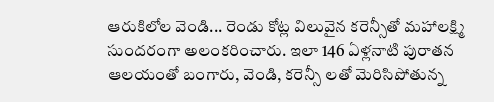ఆరుకిలోల వెండి... రెండు కోట్ల విలువైన కరెన్సీతో మహాలక్ష్మి సుందరంగా అలంకరించారు. ఇలా 146 ఏళ్లనాటి పురాతన ఆలయంతో బంగారు, వెండి, కరెన్సీ లతో మెరిసిపోతున్న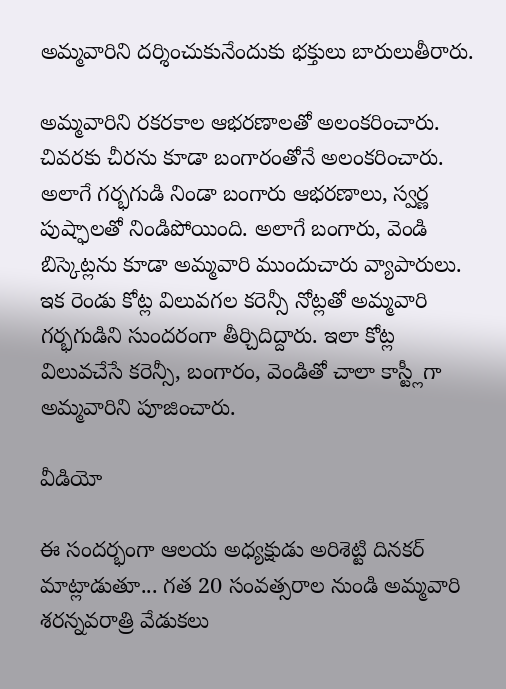అమ్మవారిని దర్శించుకునేందుకు భక్తులు బారులుతీరారు.

అమ్మవారిని రకరకాల ఆభరణాలతో అలంకరించారు. చివరకు చీరను కూడా బంగారంతోనే అలంకరించారు. అలాగే గర్భగుడి నిండా బంగారు ఆభరణాలు, స్వర్ణ పుష్ఫాలతో నిండిపోయింది. అలాగే బంగారు, వెండి బిస్కెట్లను కూడా అమ్మవారి ముందుచారు వ్యాపారులు. ఇక రెండు కోట్ల విలువగల కరెన్సీ నోట్లతో అమ్మవారి గర్భగుడిని సుందరంగా తీర్చిదిద్దారు. ఇలా కోట్ల విలువచేసే కరెన్సీ, బంగారం, వెండితో చాలా కాస్ట్లీగా అమ్మవారిని పూజించారు.

వీడియో

ఈ సందర్భంగా ఆలయ అధ్యక్షుడు అరిశెట్టి దినకర్ మాట్లాడుతూ... గత 20 సంవత్సరాల నుండి అమ్మవారి శరన్నవరాత్రి వేడుకలు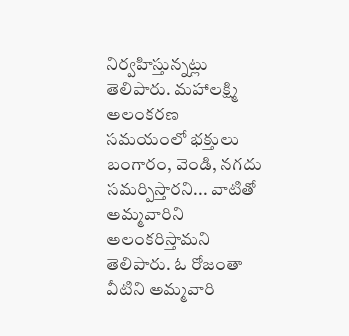నిర్వహిస్తున్నట్లు తెలిపారు. మహాలక్ష్మి అలంకరణ సమయంలో భక్తులు బంగారం, వెండి, నగదు సమర్పిస్తారని... వాటితో అమ్మవారిని అలంకరిస్తామని తెలిపారు. ఓ రోజంతా వీటిని అమ్మవారి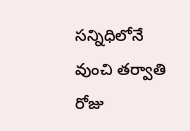సన్నిధిలోనే వుంచి తర్వాతి రోజు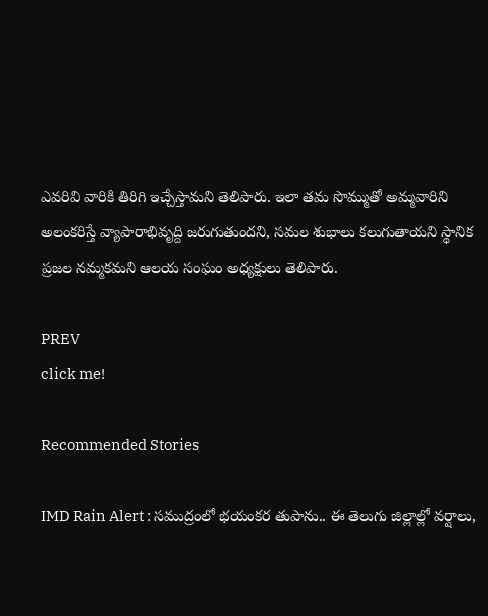ఎవరివి వారికి తిరిగి ఇచ్చేస్తామని తెలిపారు. ఇలా తమ సొమ్ముతో అమ్మవారిని అలంకరిస్తే వ్యాపారాభివృద్ది జరుగుతుందని, సమల శుభాలు కలుగుతాయని స్థానిక ప్రజల నమ్మకమని ఆలయ సంఘం అధ్యక్షులు తెలిపారు.

PREV
click me!

Recommended Stories

IMD Rain Alert : సముద్రంలో భయంకర తుపాను.. ఈ తెలుగు జిల్లాల్లో వర్షాలు,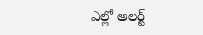ఎల్లో అలర్ట్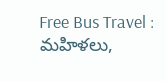Free Bus Travel : మహిళలు,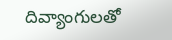దివ్యాంగులతో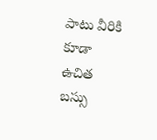పాటు వీరికి కూడా ఉచిత బస్సు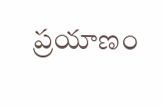ప్రయాణం